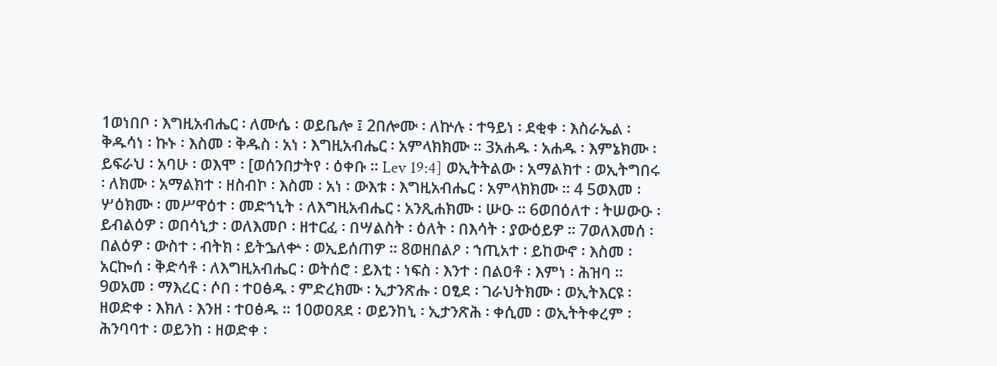1ወነበቦ ፡ እግዚአብሔር ፡ ለሙሴ ፡ ወይቤሎ ፤ 2በሎሙ ፡ ለኵሉ ፡ ተዓይነ ፡ ደቂቀ ፡ እስራኤል ፡ ቅዱሳነ ፡ ኩኑ ፡ እስመ ፡ ቅዱስ ፡ አነ ፡ እግዚአብሔር ፡ አምላክክሙ ። 3አሐዱ ፡ አሐዱ ፡ እምኔክሙ ፡ ይፍራህ ፡ አባሁ ፡ ወእሞ ፡ [ወሰንበታትየ ፡ ዕቀቡ ። Lev 19:4] ወኢትትልው ፡ አማልክተ ፡ ወኢትግበሩ ፡ ለክሙ ፡ አማልክተ ፡ ዘስብኮ ፡ እስመ ፡ አነ ፡ ውእቱ ፡ እግዚአብሔር ፡ አምላክክሙ ። 4 5ወእመ ፡ ሦዕክሙ ፡ መሥዋዕተ ፡ መድኀኒት ፡ ለእግዚአብሔር ፡ አንጺሐክሙ ፡ ሡዑ ። 6ወበዕለተ ፡ ትሠውዑ ፡ ይብልዕዎ ፡ ወበሳኒታ ፡ ወለእመቦ ፡ ዘተርፈ ፡ በሣልስት ፡ ዕለት ፡ በእሳት ፡ ያውዕይዎ ። 7ወለእመሰ ፡ በልዕዎ ፡ ውስተ ፡ ብትክ ፡ ይትኌለቍ ፡ ወኢይሰጠዎ ። 8ወዘበልዖ ፡ ኀጢአተ ፡ ይከውኖ ፡ እስመ ፡ አርኰሰ ፡ ቅድሳቶ ፡ ለእግዚአብሔር ፡ ወትሰሮ ፡ ይእቲ ፡ ነፍስ ፡ እንተ ፡ በልዐቶ ፡ እምነ ፡ ሕዝባ ። 9ወአመ ፡ ማእረር ፡ ሶበ ፡ ተዐፅዱ ፡ ምድረክሙ ፡ ኢታንጽሑ ፡ ዐፂደ ፡ ገራህትክሙ ፡ ወኢትእርዩ ፡ ዘወድቀ ፡ እክለ ፡ እንዘ ፡ ተዐፅዱ ። 10ወዐጸደ ፡ ወይንከኒ ፡ ኢታንጽሕ ፡ ቀሲመ ፡ ወኢትትቀረም ፡ ሕንባባተ ፡ ወይንከ ፡ ዘወድቀ ፡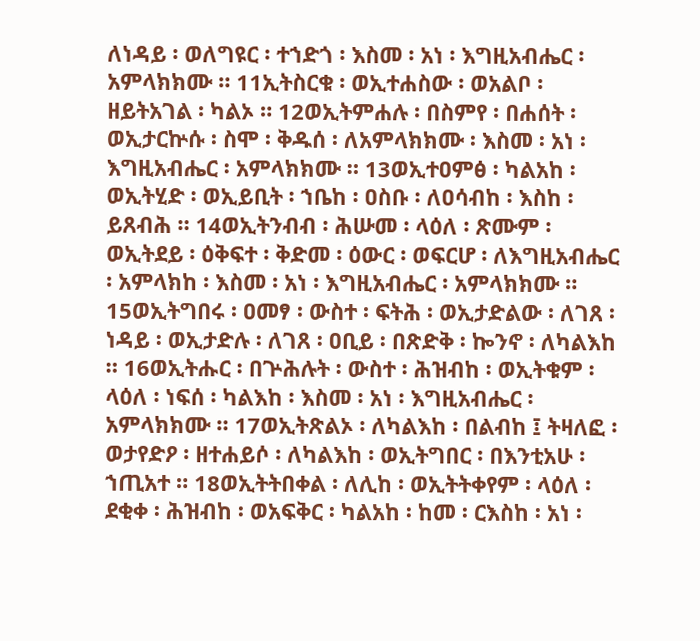ለነዳይ ፡ ወለግዩር ፡ ተኀድጎ ፡ እስመ ፡ አነ ፡ እግዚአብሔር ፡ አምላክክሙ ። 11ኢትስርቁ ፡ ወኢተሐስው ፡ ወአልቦ ፡ ዘይትአገል ፡ ካልኦ ። 12ወኢትምሐሉ ፡ በስምየ ፡ በሐሰት ፡ ወኢታርኵሱ ፡ ስሞ ፡ ቅዱሰ ፡ ለአምላክክሙ ፡ እስመ ፡ አነ ፡ እግዚአብሔር ፡ አምላክክሙ ። 13ወኢተዐምፅ ፡ ካልአከ ፡ ወኢትሂድ ፡ ወኢይቢት ፡ ኀቤከ ፡ ዐስቡ ፡ ለዐሳብከ ፡ እስከ ፡ ይጸብሕ ። 14ወኢትንብብ ፡ ሕሡመ ፡ ላዕለ ፡ ጽሙም ፡ ወኢትደይ ፡ ዕቅፍተ ፡ ቅድመ ፡ ዕውር ፡ ወፍርሆ ፡ ለእግዚአብሔር ፡ አምላክከ ፡ እስመ ፡ አነ ፡ እግዚአብሔር ፡ አምላክክሙ ። 15ወኢትግበሩ ፡ ዐመፃ ፡ ውስተ ፡ ፍትሕ ፡ ወኢታድልው ፡ ለገጸ ፡ ነዳይ ፡ ወኢታድሉ ፡ ለገጸ ፡ ዐቢይ ፡ በጽድቅ ፡ ኰንኖ ፡ ለካልእከ ። 16ወኢትሑር ፡ በጕሕሉት ፡ ውስተ ፡ ሕዝብከ ፡ ወኢትቁም ፡ ላዕለ ፡ ነፍሰ ፡ ካልእከ ፡ እስመ ፡ አነ ፡ እግዚአብሔር ፡ አምላክክሙ ። 17ወኢትጽልኦ ፡ ለካልእከ ፡ በልብከ ፤ ትዛለፎ ፡ ወታየድዖ ፡ ዘተሐይሶ ፡ ለካልእከ ፡ ወኢትግበር ፡ በእንቲአሁ ፡ ኀጢአተ ። 18ወኢትትበቀል ፡ ለሊከ ፡ ወኢትትቀየም ፡ ላዕለ ፡ ደቂቀ ፡ ሕዝብከ ፡ ወአፍቅር ፡ ካልአከ ፡ ከመ ፡ ርእስከ ፡ አነ ፡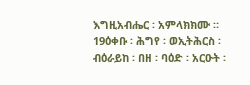እግዚአብሔር ፡ አምላክክሙ ። 19ዕቀቡ ፡ ሕግየ ፡ ወኢትሕርስ ፡ ብዕራይከ ፡ በዘ ፡ ባዕድ ፡ አርዑት ፡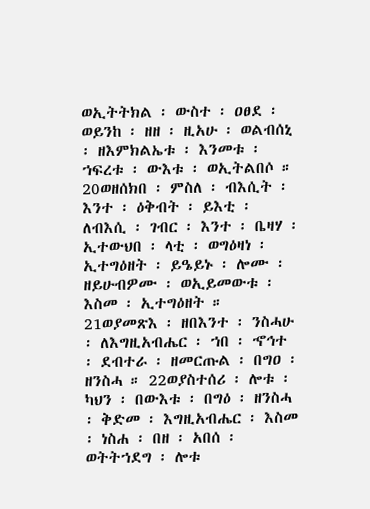ወኢትትክል ፡ ውስተ ፡ ዐፀደ ፡ ወይንከ ፡ ዘዘ ፡ ዚአሁ ፡ ወልብሰኒ ፡ ዘእምክልኤቱ ፡ እንመቱ ፡ ኀፍረቱ ፡ ውእቱ ፡ ወኢትልበሶ ። 20ወዘሰክበ ፡ ምስለ ፡ ብእሲት ፡ እንተ ፡ ዕቅብት ፡ ይእቲ ፡ ለብእሲ ፡ ገብር ፡ እንተ ፡ ቤዛሃ ፡ ኢተውህበ ፡ ላቲ ፡ ወግዕዛነ ፡ ኢተግዕዘት ፡ ይዔይኑ ፡ ሎሙ ፡ ዘይሁብዎሙ ፡ ወኢይመውቱ ፡ እስመ ፡ ኢተግዕዘት ። 21ወያመጽእ ፡ ዘበእንተ ፡ ንስሓሁ ፡ ለእግዚአብሔር ፡ ኀበ ፡ ኆኅተ ፡ ደብተራ ፡ ዘመርጡል ፡ በግዐ ፡ ዘንስሓ ። 22ወያስተሰሪ ፡ ሎቱ ፡ ካህን ፡ በውእቱ ፡ በግዕ ፡ ዘንስሓ ፡ ቅድመ ፡ እግዚአብሔር ፡ እስመ ፡ ነስሐ ፡ በዘ ፡ አበሰ ፡ ወትትኀደግ ፡ ሎቱ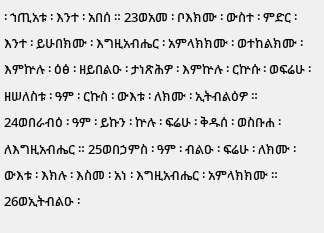፡ ኀጢአቱ ፡ እንተ ፡ አበሰ ። 23ወአመ ፡ ቦእክሙ ፡ ውስተ ፡ ምድር ፡ እንተ ፡ ይሁበክሙ ፡ እግዚአብሔር ፡ አምላክክሙ ፡ ወተከልክሙ ፡ እምኵሉ ፡ ዕፅ ፡ ዘይበልዑ ፡ ታነጽሕዎ ፡ እምኵሉ ፡ ርኵሱ ፡ ወፍሬሁ ፡ ዘሠለስቱ ፡ ዓም ፡ ርኩስ ፡ ውእቱ ፡ ለክሙ ፡ ኢትብልዕዎ ። 24ወበራብዕ ፡ ዓም ፡ ይኩን ፡ ኵሉ ፡ ፍሬሁ ፡ ቅዱሰ ፡ ወስቡሐ ፡ ለእግዚአብሔር ። 25ወበኃምስ ፡ ዓም ፡ ብልዑ ፡ ፍሬሁ ፡ ለክሙ ፡ ውእቱ ፡ እክሉ ፡ እስመ ፡ አነ ፡ እግዚአብሔር ፡ አምላክክሙ ። 26ወኢትብልዑ ፡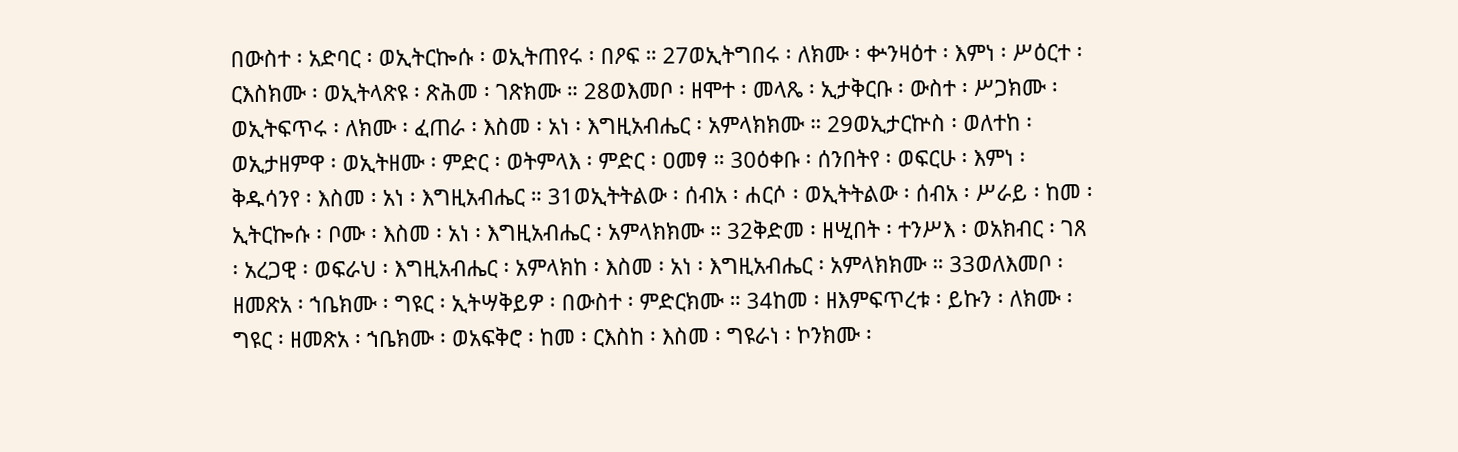በውስተ ፡ አድባር ፡ ወኢትርኰሱ ፡ ወኢትጠየሩ ፡ በዖፍ ። 27ወኢትግበሩ ፡ ለክሙ ፡ ቍንዛዕተ ፡ እምነ ፡ ሥዕርተ ፡ ርእስክሙ ፡ ወኢትላጽዩ ፡ ጽሕመ ፡ ገጽክሙ ። 28ወእመቦ ፡ ዘሞተ ፡ መላጼ ፡ ኢታቅርቡ ፡ ውስተ ፡ ሥጋክሙ ፡ ወኢትፍጥሩ ፡ ለክሙ ፡ ፈጠራ ፡ እስመ ፡ አነ ፡ እግዚአብሔር ፡ አምላክክሙ ። 29ወኢታርኵስ ፡ ወለተከ ፡ ወኢታዘምዋ ፡ ወኢትዘሙ ፡ ምድር ፡ ወትምላእ ፡ ምድር ፡ ዐመፃ ። 30ዕቀቡ ፡ ሰንበትየ ፡ ወፍርሁ ፡ እምነ ፡ ቅዱሳንየ ፡ እስመ ፡ አነ ፡ እግዚአብሔር ። 31ወኢትትልው ፡ ሰብአ ፡ ሐርሶ ፡ ወኢትትልው ፡ ሰብአ ፡ ሥራይ ፡ ከመ ፡ ኢትርኰሱ ፡ ቦሙ ፡ እስመ ፡ አነ ፡ እግዚአብሔር ፡ አምላክክሙ ። 32ቅድመ ፡ ዘሢበት ፡ ተንሥእ ፡ ወአክብር ፡ ገጸ ፡ አረጋዊ ፡ ወፍራህ ፡ እግዚአብሔር ፡ አምላክከ ፡ እስመ ፡ አነ ፡ እግዚአብሔር ፡ አምላክክሙ ። 33ወለእመቦ ፡ ዘመጽአ ፡ ኀቤክሙ ፡ ግዩር ፡ ኢትሣቅይዎ ፡ በውስተ ፡ ምድርክሙ ። 34ከመ ፡ ዘእምፍጥረቱ ፡ ይኩን ፡ ለክሙ ፡ ግዩር ፡ ዘመጽአ ፡ ኀቤክሙ ፡ ወአፍቅሮ ፡ ከመ ፡ ርእስከ ፡ እስመ ፡ ግዩራነ ፡ ኮንክሙ ፡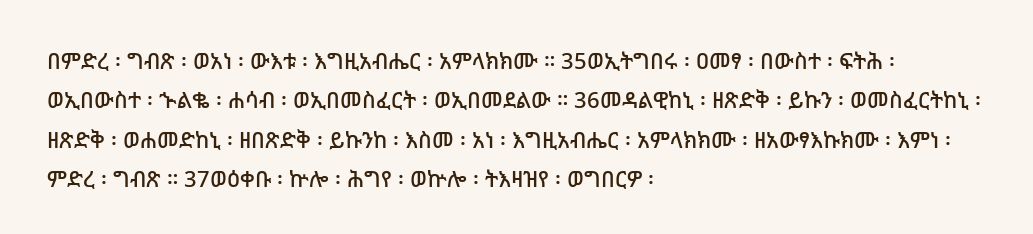በምድረ ፡ ግብጽ ፡ ወአነ ፡ ውእቱ ፡ እግዚአብሔር ፡ አምላክክሙ ። 35ወኢትግበሩ ፡ ዐመፃ ፡ በውስተ ፡ ፍትሕ ፡ ወኢበውስተ ፡ ኍልቈ ፡ ሐሳብ ፡ ወኢበመስፈርት ፡ ወኢበመደልው ። 36መዳልዊከኒ ፡ ዘጽድቅ ፡ ይኩን ፡ ወመስፈርትከኒ ፡ ዘጽድቅ ፡ ወሐመድከኒ ፡ ዘበጽድቅ ፡ ይኩንከ ፡ እስመ ፡ አነ ፡ እግዚአብሔር ፡ አምላክክሙ ፡ ዘአውፃእኩክሙ ፡ እምነ ፡ ምድረ ፡ ግብጽ ። 37ወዕቀቡ ፡ ኵሎ ፡ ሕግየ ፡ ወኵሎ ፡ ትእዛዝየ ፡ ወግበርዎ ፡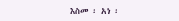እስመ ፡ አነ ፡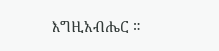እግዚአብሔር ።